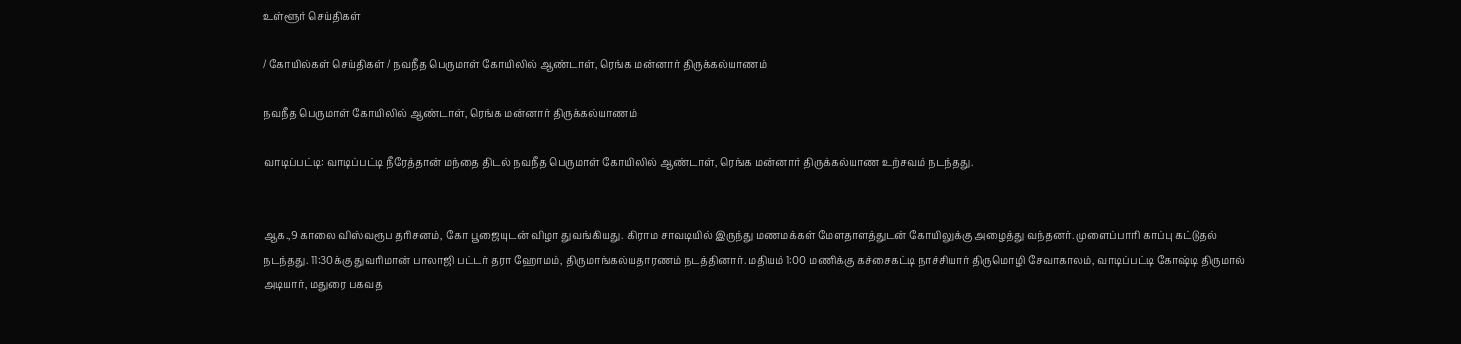உள்ளூர் செய்திகள்

/ கோயில்கள் செய்திகள் / நவநீத பெருமாள் கோயிலில் ஆண்டாள், ரெங்க மன்னார் திருக்கல்யாணம்

நவநீத பெருமாள் கோயிலில் ஆண்டாள், ரெங்க மன்னார் திருக்கல்யாணம்

வாடிப்பட்டி: வாடிப்பட்டி நீரேத்தான் மந்தை திடல் நவநீத பெருமாள் கோயிலில் ஆண்டாள், ரெங்க மன்னார் திருக்கல்யாண உற்சவம் நடந்தது.


ஆக.,9 காலை விஸ்வரூப தரிசனம், கோ பூஜையுடன் விழா துவங்கியது. கிராம சாவடியில் இருந்து மணமக்கள் மேளதாளத்துடன் கோயிலுக்கு அழைத்து வந்தனர். முளைப்பாரி காப்பு கட்டுதல் நடந்தது. 11:30க்கு துவரிமான் பாலாஜி பட்டர் தரா ஹோமம், திருமாங்கல்யதாரணம் நடத்தினார். மதியம் 1:00 மணிக்கு கச்சைகட்டி நாச்சியார் திருமொழி சேவாகாலம், வாடிப்பட்டி கோஷ்டி திருமால் அடியார், மதுரை பகவத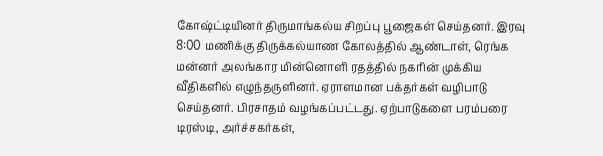கோஷ்ட்டியினர் திருமாங்கல்ய சிறப்பு பூஜைகள் செய்தனர். இரவு 8:00 மணிக்கு திருக்கல்யாண கோலத்தில் ஆண்டாள், ரெங்க மன்னர் அலங்கார மின்னொளி ரதத்தில் நகரின் முக்கிய வீதிகளில் எழுந்தருளினர். ஏராளமான பக்தர்கள் வழிபாடு செய்தனர். பிரசாதம் வழங்கப்பட்டது. ஏற்பாடுகளை பரம்பரை டிரஸ்டி, அர்ச்சகர்கள்,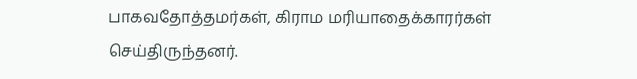பாகவதோத்தமர்கள், கிராம மரியாதைக்காரர்கள் செய்திருந்தனர்.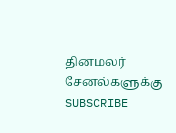தினமலர் சேனல்களுக்கு SUBSCRIBE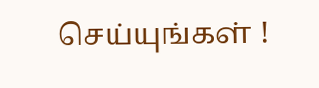செய்யுங்கள் !